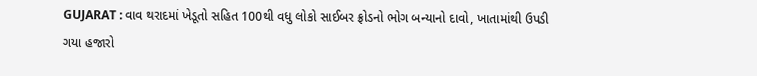GUJARAT : વાવ થરાદમાં ખેડૂતો સહિત 100થી વધુ લોકો સાઈબર ફ્રોડનો ભોગ બન્યાનો દાવો, ખાતામાંથી ઉપડી ગયા હજારો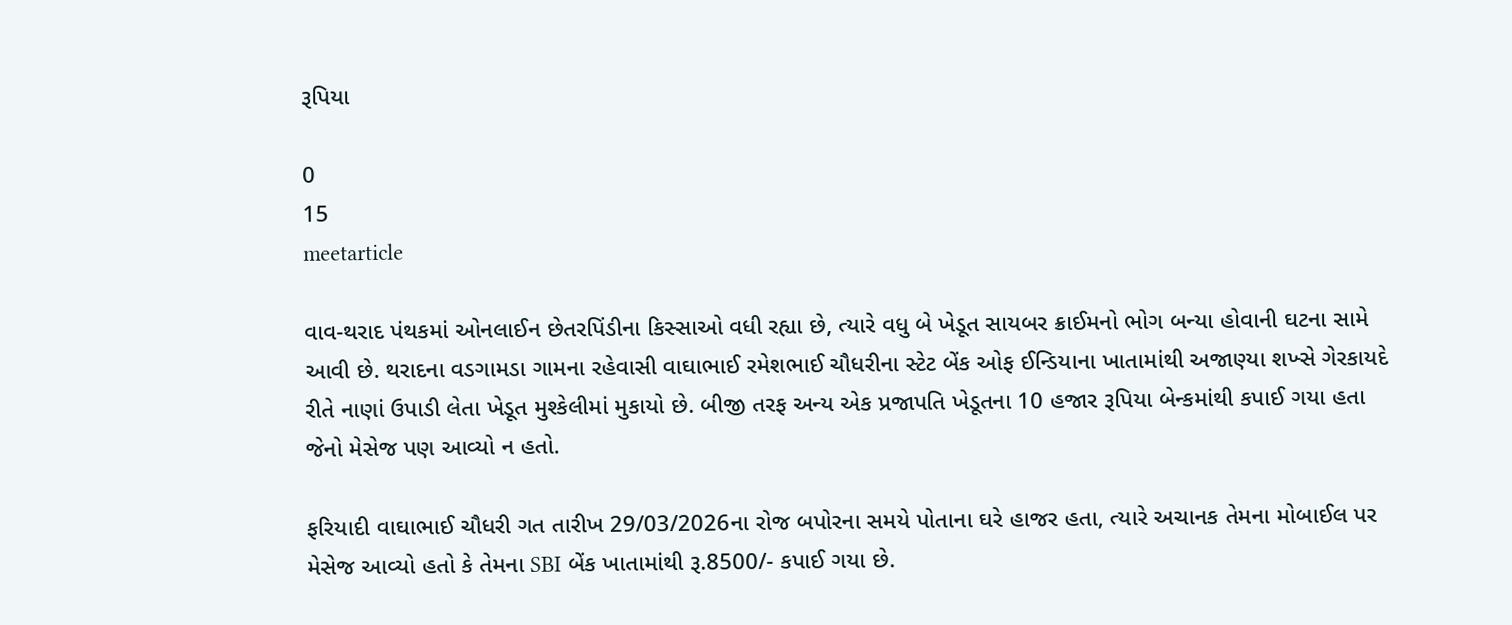રૂપિયા

0
15
meetarticle

વાવ-થરાદ પંથકમાં ઓનલાઈન છેતરપિંડીના કિસ્સાઓ વધી રહ્યા છે, ત્યારે વધુ બે ખેડૂત સાયબર ક્રાઈમનો ભોગ બન્યા હોવાની ઘટના સામે આવી છે. થરાદના વડગામડા ગામના રહેવાસી વાઘાભાઈ રમેશભાઈ ચૌધરીના સ્ટેટ બેંક ઓફ ઈન્ડિયાના ખાતામાંથી અજાણ્યા શખ્સે ગેરકાયદે રીતે નાણાં ઉપાડી લેતા ખેડૂત મુશ્કેલીમાં મુકાયો છે. બીજી તરફ અન્ય એક પ્રજાપતિ ખેડૂતના 10 હજાર રૂપિયા બેન્કમાંથી કપાઈ ગયા હતા જેનો મેસેજ પણ આવ્યો ન હતો.

ફરિયાદી વાઘાભાઈ ચૌધરી ગત તારીખ 29/03/2026ના રોજ બપોરના સમયે પોતાના ઘરે હાજર હતા, ત્યારે અચાનક તેમના મોબાઈલ પર મેસેજ આવ્યો હતો કે તેમના SBI બેંક ખાતામાંથી રૂ.8500/- કપાઈ ગયા છે.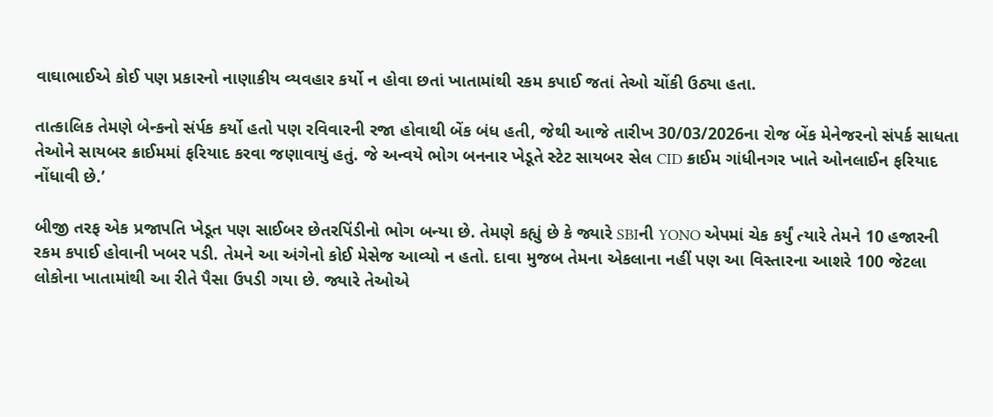વાઘાભાઈએ કોઈ પણ પ્રકારનો નાણાકીય વ્યવહાર કર્યો ન હોવા છતાં ખાતામાંથી રકમ કપાઈ જતાં તેઓ ચોંકી ઉઠ્યા હતા.

તાત્કાલિક તેમણે બેન્કનો સંર્પક કર્યો હતો પણ રવિવારની રજા હોવાથી બેંક બંધ હતી, જેથી આજે તારીખ 30/03/2026ના રોજ બેંક મેનેજરનો સંપર્ક સાધતા તેઓને સાયબર ક્રાઈમમાં ફરિયાદ કરવા જણાવાયું હતું. જે અન્વયે ભોગ બનનાર ખેડૂતે સ્ટેટ સાયબર સેલ CID ક્રાઈમ ગાંધીનગર ખાતે ઓનલાઈન ફરિયાદ નોંધાવી છે.’

બીજી તરફ એક પ્રજાપતિ ખેડૂત પણ સાઈબર છેતરપિંડીનો ભોગ બન્યા છે. તેમણે કહ્યું છે કે જ્યારે SBIની YONO એપમાં ચેક કર્યું ત્યારે તેમને 10 હજારની રકમ કપાઈ હોવાની ખબર પડી. તેમને આ અંગેનો કોઈ મેસેજ આવ્યો ન હતો. દાવા મુજબ તેમના એકલાના નહીં પણ આ વિસ્તારના આશરે 100 જેટલા લોકોના ખાતામાંથી આ રીતે પૈસા ઉપડી ગયા છે. જ્યારે તેઓએ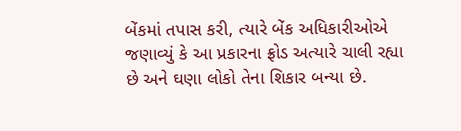બેંકમાં તપાસ કરી, ત્યારે બેંક અધિકારીઓએ જણાવ્યું કે આ પ્રકારના ફ્રોડ અત્યારે ચાલી રહ્યા છે અને ઘણા લોકો તેના શિકાર બન્યા છે.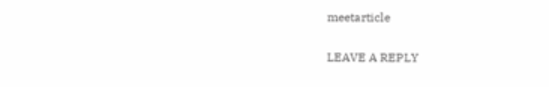meetarticle

LEAVE A REPLY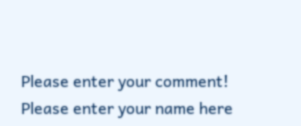Please enter your comment!
Please enter your name here